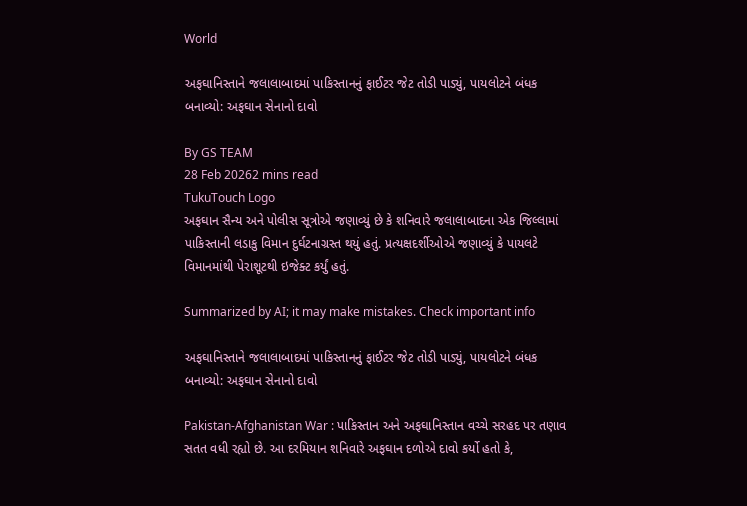World

અફઘાનિસ્તાને જલાલાબાદમાં પાકિસ્તાનનું ફાઈટર જેટ તોડી પાડ્યું, પાયલોટને બંધક બનાવ્યો: અફઘાન સેનાનો દાવો

By GS TEAM
28 Feb 20262 mins read
TukuTouch Logo
અફઘાન સૈન્ય અને પોલીસ સૂત્રોએ જણાવ્યું છે કે શનિવારે જલાલાબાદના એક જિલ્લામાં પાકિસ્તાની લડાકુ વિમાન દુર્ઘટનાગ્રસ્ત થયું હતું. પ્રત્યક્ષદર્શીઓએ જણાવ્યું કે પાયલટે વિમાનમાંથી પેરાશૂટથી ઇજેક્ટ કર્યું હતું.

Summarized by AI; it may make mistakes. Check important info

અફઘાનિસ્તાને જલાલાબાદમાં પાકિસ્તાનનું ફાઈટર જેટ તોડી પાડ્યું, પાયલોટને બંધક બનાવ્યો: અફઘાન સેનાનો દાવો

Pakistan-Afghanistan War : પાકિસ્તાન અને અફઘાનિસ્તાન વચ્ચે સરહદ પર તણાવ સતત વધી રહ્યો છે. આ દરમિયાન શનિવારે અફઘાન દળોએ દાવો કર્યો હતો કે,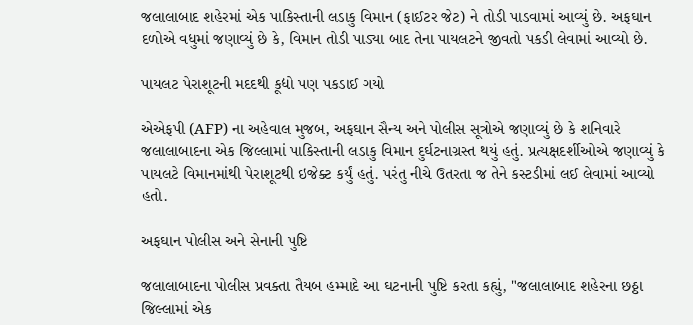જલાલાબાદ શહેરમાં એક પાકિસ્તાની લડાકુ વિમાન (ફાઈટર જેટ) ને તોડી પાડવામાં આવ્યું છે. અફઘાન દળોએ વધુમાં જણાવ્યું છે કે, વિમાન તોડી પાડ્યા બાદ તેના પાયલટને જીવતો પકડી લેવામાં આવ્યો છે.

પાયલટ પેરાશૂટની મદદથી કૂદ્યો પણ પકડાઈ ગયો

એએફપી (AFP) ના અહેવાલ મુજબ, અફઘાન સૈન્ય અને પોલીસ સૂત્રોએ જણાવ્યું છે કે શનિવારે જલાલાબાદના એક જિલ્લામાં પાકિસ્તાની લડાકુ વિમાન દુર્ઘટનાગ્રસ્ત થયું હતું. પ્રત્યક્ષદર્શીઓએ જણાવ્યું કે પાયલટે વિમાનમાંથી પેરાશૂટથી ઇજેક્ટ કર્યું હતું. પરંતુ નીચે ઉતરતા જ તેને કસ્ટડીમાં લઈ લેવામાં આવ્યો હતો.

અફઘાન પોલીસ અને સેનાની પુષ્ટિ

જલાલાબાદના પોલીસ પ્રવક્તા તૈયબ હમ્માદે આ ઘટનાની પુષ્ટિ કરતા કહ્યું, "જલાલાબાદ શહેરના છઠ્ઠા જિલ્લામાં એક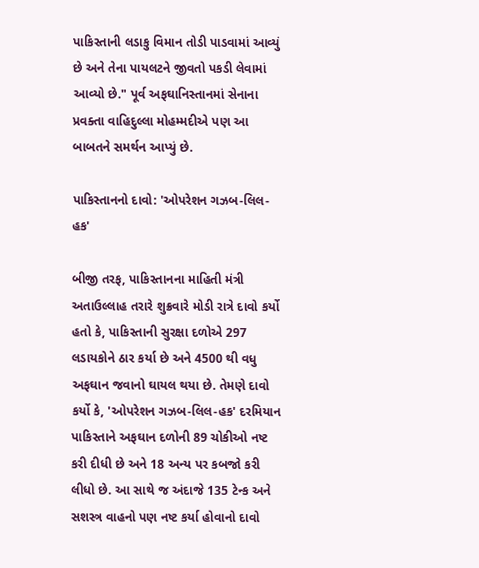પાકિસ્તાની લડાકુ વિમાન તોડી પાડવામાં આવ્યું છે અને તેના પાયલટને જીવતો પકડી લેવામાં આવ્યો છે." પૂર્વ અફઘાનિસ્તાનમાં સેનાના પ્રવક્તા વાહિદુલ્લા મોહમ્મદીએ પણ આ બાબતને સમર્થન આપ્યું છે.

પાકિસ્તાનનો દાવો: 'ઓપરેશન ગઝબ-લિલ-હક'

બીજી તરફ, પાકિસ્તાનના માહિતી મંત્રી અતાઉલ્લાહ તરારે શુક્રવારે મોડી રાત્રે દાવો કર્યો હતો કે, પાકિસ્તાની સુરક્ષા દળોએ 297 લડાયકોને ઠાર કર્યા છે અને 4500 થી વધુ અફઘાન જવાનો ઘાયલ થયા છે. તેમણે દાવો કર્યો કે, 'ઓપરેશન ગઝબ-લિલ-હક' દરમિયાન પાકિસ્તાને અફઘાન દળોની 89 ચોકીઓ નષ્ટ કરી દીધી છે અને 18 અન્ય પર કબજો કરી લીધો છે. આ સાથે જ અંદાજે 135 ટેન્ક અને સશસ્ત્ર વાહનો પણ નષ્ટ કર્યા હોવાનો દાવો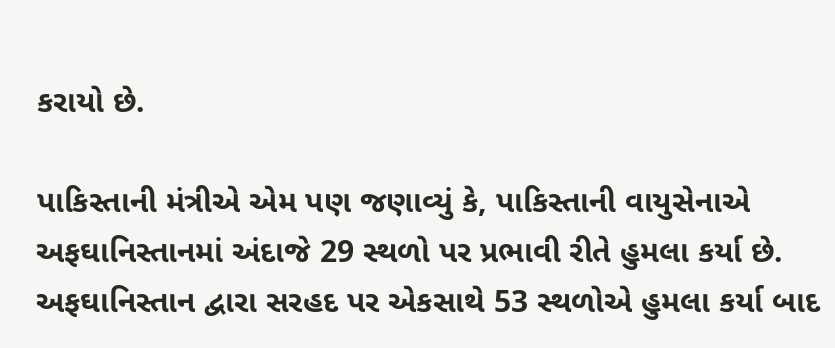કરાયો છે.

પાકિસ્તાની મંત્રીએ એમ પણ જણાવ્યું કે, પાકિસ્તાની વાયુસેનાએ અફઘાનિસ્તાનમાં અંદાજે 29 સ્થળો પર પ્રભાવી રીતે હુમલા કર્યા છે. અફઘાનિસ્તાન દ્વારા સરહદ પર એકસાથે 53 સ્થળોએ હુમલા કર્યા બાદ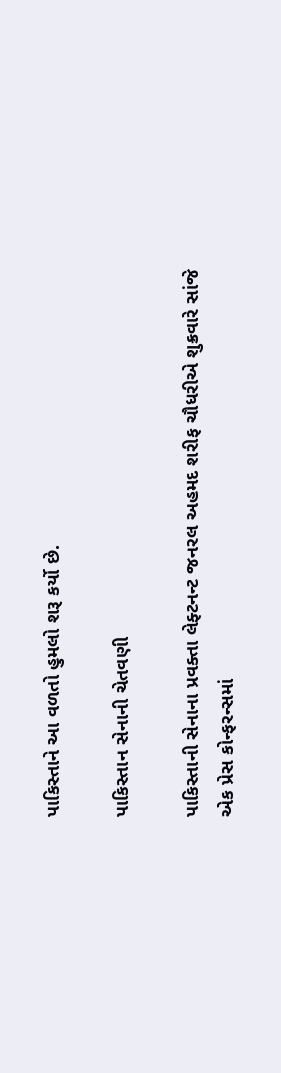પાકિસ્તાને આ વળતો હુમલો શરૂ કર્યો છે.

પાકિસ્તાન સેનાની ચેતવણી

પાકિસ્તાની સેનાના પ્રવક્તા લેફ્ટનન્ટ જનરલ અહમદ શરીફ ચૌધરીએ શુક્રવારે સાંજે એક પ્રેસ કોન્ફરન્સમાં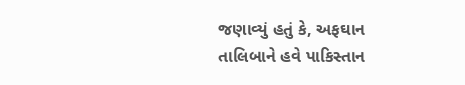જણાવ્યું હતું કે, અફઘાન તાલિબાને હવે પાકિસ્તાન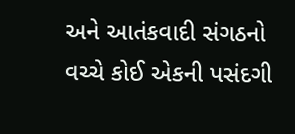અને આતંકવાદી સંગઠનો વચ્ચે કોઈ એકની પસંદગી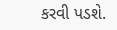કરવી પડશે.